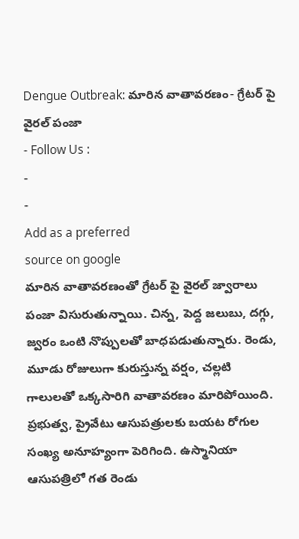Dengue Outbreak: మారిన వాతావరణం- గ్రేటర్ పై వైరల్ పంజా
- Follow Us :
-
-
Add as a preferred
source on google
మారిన వాతావరణంతో గ్రేటర్ పై వైరల్ జ్వారాలు పంజా విసురుతున్నాయి. చిన్న, పెద్ద జలుబు, దగ్గు, జ్వరం ఒంటి నొప్పులతో బాధపడుతున్నారు. రెండు, మూడు రోజులుగా కురుస్తున్న వర్షం, చల్లటి గాలులతో ఒక్కసారిగి వాతావరణం మారిపోయింది. ప్రభుత్వ, ప్రైవేటు ఆసుపత్రులకు బయట రోగుల సంఖ్య అనూహ్యంగా పెరిగింది. ఉస్మానియా ఆసుపత్రిలో గత రెండు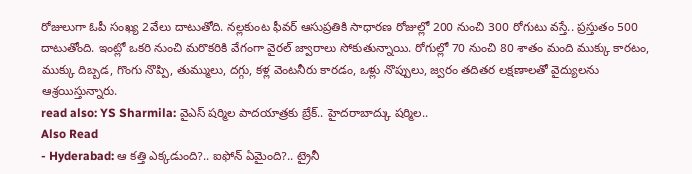రోజులుగా ఓపీ సంఖ్య 2వేలు దాటుతోది. నల్లకుంట ఫీవర్ ఆసుప్రతికి సాధారణ రోజుల్లో 200 నుంచి 300 రోగుటు వస్తే.. ప్రస్తుతం 500 దాటుతోంది. ఇంట్లో ఒకరి నుంచి మరొకరికి వేగంగా వైరల్ జ్వారాలు సోకుతున్నాయి. రోగుల్లో 70 నుంచి 80 శాతం మంది ముక్కు కారటం, ముక్కు దిబ్బడ, గొంగు నొప్పి, తుమ్ములు, దగ్గు, కళ్ల వెంటనీరు కారడం, ఒళ్లు నొప్పులు, జ్వరం తదితర లక్షణాలతో వైద్యులను ఆశ్రయిస్తున్నారు.
read also: YS Sharmila: వైఎస్ షర్మిల పాదయాత్రకు బ్రేక్.. హైదరాబాద్కు షర్మిల..
Also Read
- Hyderabad: ఆ కత్తి ఎక్కడుంది?.. ఐఫోన్ ఏమైంది?.. ట్రైనీ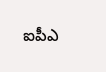ఐపీఎ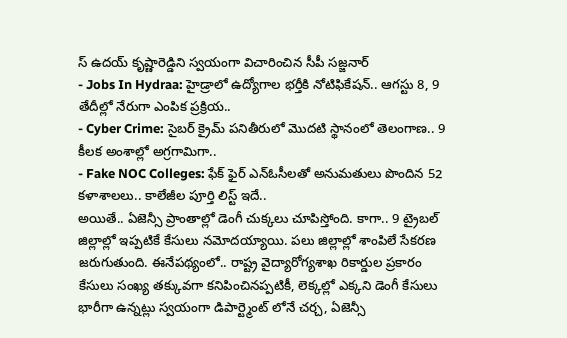స్ ఉదయ్ కృష్ణారెడ్డిని స్వయంగా విచారించిన సీపీ సజ్జనార్
- Jobs In Hydraa: హైడ్రాలో ఉద్యోగాల భర్తీకి నోటిఫికేషన్.. ఆగస్టు 8, 9 తేదీల్లో నేరుగా ఎంపిక ప్రక్రియ..
- Cyber Crime: సైబర్ క్రైమ్ పనితీరులో మొదటి స్థానంలో తెలంగాణ.. 9 కీలక అంశాల్లో అగ్రగామిగా..
- Fake NOC Colleges: ఫేక్ ఫైర్ ఎన్ఓసీలతో అనుమతులు పొందిన 52 కళాశాలలు.. కాలేజీల పూర్తి లిస్ట్ ఇదే..
అయితే.. ఏజెన్సీ ప్రాంతాల్లో డెంగీ చుక్కలు చూపిస్తోంది. కాగా.. 9 ట్రైబల్ జిల్లాల్లో ఇప్పటికే కేసులు నమోదయ్యాయి. పలు జిల్లాల్లో శాంపిలే సేకరణ జరుగుతుంది. ఈనేపథ్యంలో.. రాష్ట్ర వైద్యారోగ్యశాఖ రికార్డుల ప్రకారం కేసులు సంఖ్య తక్కువగా కనిపించినప్పటికీ, లెక్కల్లో ఎక్కని డెంగీ కేసులు భారీగా ఉన్నట్లు స్వయంగా డిపార్ట్మెంట్ లోనే చర్చ, ఏజెన్సీ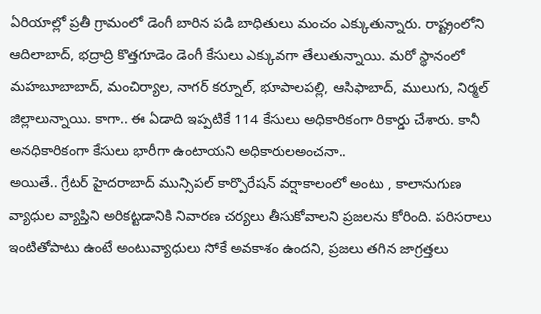ఏరియాల్లో ప్రతీ గ్రామంలో డెంగీ బారిన పడి బాధితులు మంచం ఎక్కుతున్నారు. రాష్ట్రంలోని ఆదిలాబాద్, భద్రాద్రి కొత్తగూడెం డెంగీ కేసులు ఎక్కువగా తేలుతున్నాయి. మరో స్థానంలో మహబూబాబాద్, మంచిర్యాల, నాగర్ కర్నూల్, భూపాలపల్లి, ఆసిఫాబాద్, ములుగు, నిర్మల్ జిల్లాలున్నాయి. కాగా.. ఈ ఏడాది ఇప్పటికే 114 కేసులు అధికారికంగా రికార్డు చేశారు. కానీ అనధికారికంగా కేసులు భారీగా ఉంటాయని అధికారులఅంచనా..
అయితే.. గ్రేటర్ హైదరాబాద్ మున్సిపల్ కార్పొరేషన్ వర్షాకాలంలో అంటు , కాలానుగుణ వ్యాధుల వ్యాప్తిని అరికట్టడానికి నివారణ చర్యలు తీసుకోవాలని ప్రజలను కోరింది. పరిసరాలు ఇంటితోపాటు ఉంటే అంటువ్యాధులు సోకే అవకాశం ఉందని, ప్రజలు తగిన జాగ్రత్తలు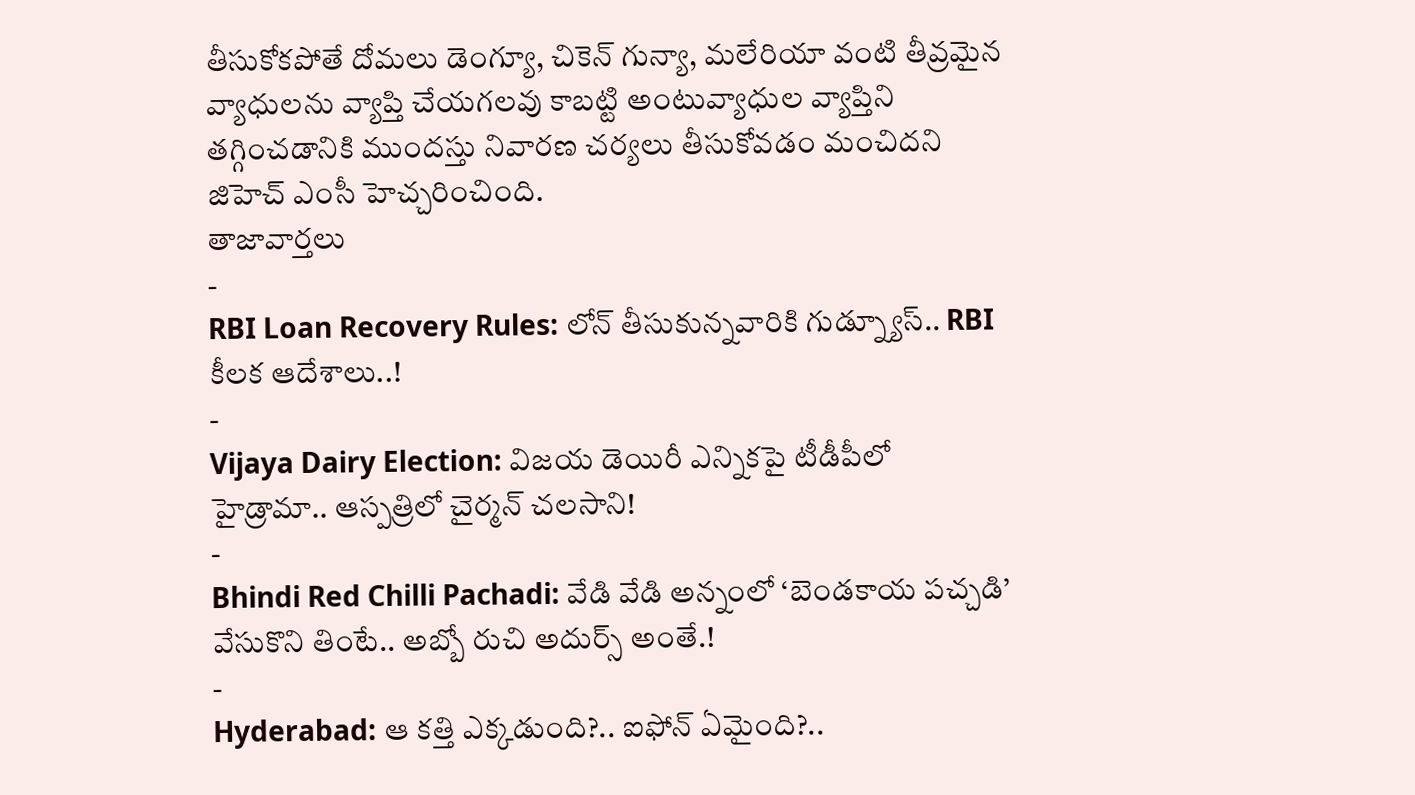తీసుకోకపోతే దోమలు డెంగ్యూ, చికెన్ గున్యా, మలేరియా వంటి తీవ్రమైన వ్యాధులను వ్యాప్తి చేయగలవు కాబట్టి అంటువ్యాధుల వ్యాప్తిని తగ్గించడానికి ముందస్తు నివారణ చర్యలు తీసుకోవడం మంచిదని జిహెచ్ ఎంసీ హెచ్చరించింది.
తాజావార్తలు
-
RBI Loan Recovery Rules: లోన్ తీసుకున్నవారికి గుడ్న్యూస్.. RBI కీలక ఆదేశాలు..!
-
Vijaya Dairy Election: విజయ డెయిరీ ఎన్నికపై టీడీపీలో హైడ్రామా.. ఆస్పత్రిలో చైర్మన్ చలసాని!
-
Bhindi Red Chilli Pachadi: వేడి వేడి అన్నంలో ‘బెండకాయ పచ్చడి’ వేసుకొని తింటే.. అబ్బో రుచి అదుర్స్ అంతే.!
-
Hyderabad: ఆ కత్తి ఎక్కడుంది?.. ఐఫోన్ ఏమైంది?..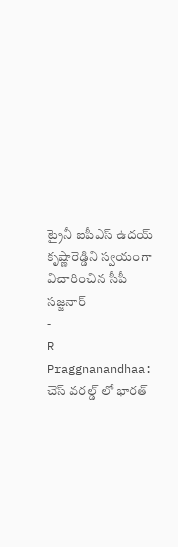ట్రైనీ ఐపీఎస్ ఉదయ్ కృష్ణారెడ్డిని స్వయంగా విచారించిన సీపీ సజ్జనార్
-
R Praggnanandhaa: చెస్ వరల్డ్ లో భారత్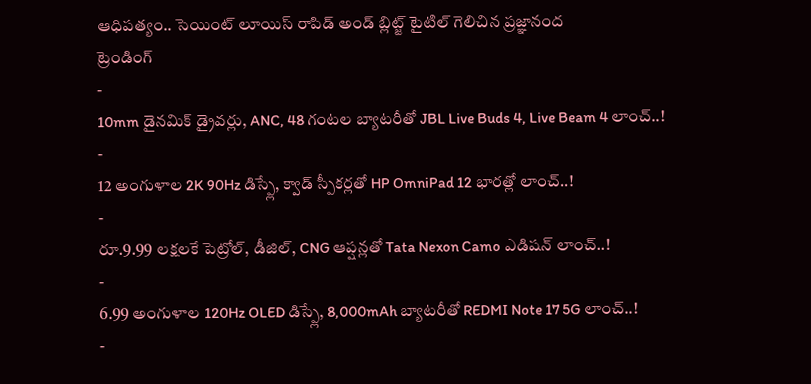ఆధిపత్యం.. సెయింట్ లూయిస్ రాపిడ్ అండ్ బ్లిట్జ్ టైటిల్ గెలిచిన ప్రజ్ఞానంద
ట్రెండింగ్
-
10mm డైనమిక్ డ్రైవర్లు, ANC, 48 గంటల బ్యాటరీతో JBL Live Buds 4, Live Beam 4 లాంచ్..!
-
12 అంగుళాల 2K 90Hz డిస్ప్లే, క్వాడ్ స్పీకర్లతో HP OmniPad 12 భారత్లో లాంచ్..!
-
రూ.9.99 లక్షలకే పెట్రోల్, డీజిల్, CNG ఆప్షన్లతో Tata Nexon Camo ఎడిషన్ లాంచ్..!
-
6.99 అంగుళాల 120Hz OLED డిస్ప్లే, 8,000mAh బ్యాటరీతో REDMI Note 17 5G లాంచ్..!
-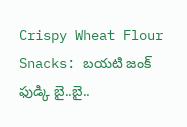Crispy Wheat Flour Snacks: బయటి జంక్ ఫుడ్కి బై..బై..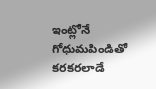ఇంట్లోనే గోధుమపిండితో కరకరలాడే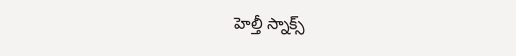హెల్తీ స్నాక్స్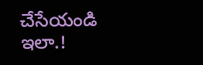చేసేయండి ఇలా.!